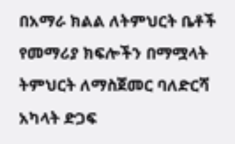በአማራ ክልል ለትምህርት ቤቶች የመማሪያ ክፍሎችን በማሟላት ትምህርት ለማስጀመር ባለድርሻ አካላት ድጋፍ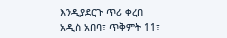እንዲያደርጉ ጥሪ ቀረበ
አዲስ አበባ፣ ጥቅምት 11፣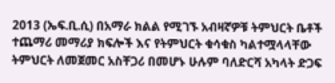2013 (ኤፍ.ቢ.ሲ) በአማራ ክልል የሚገኙ አብዛኛዎቹ ትምህርት ቤቶች ተጨማሪ መማሪያ ክፍሎች እና የትምህርት ቁሳቁስ ካልተሟላላቸው ትምህርት ለመጀመር አስቸጋሪ በመሆኑ ሁሉም ባለድርሻ አካላት ድጋፍ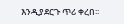እንዲያደርጉ ጥሪ ቀረበ፡፡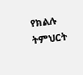የክልሉ ትምህርት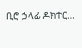ቢሮ ኃላፊ ዶክተር…